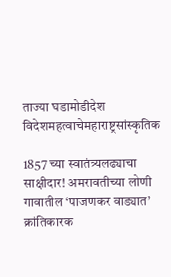ताज्या घडामोडीदेश विदेशमहत्वाचेमहाराष्ट्रसांस्कृतिक

1857 च्या स्वातंत्र्यलढ्याचा साक्षीदार! अमरावतीच्या लोणी गावातील ‘पाजणकर वाड्यात’ क्रांतिकारक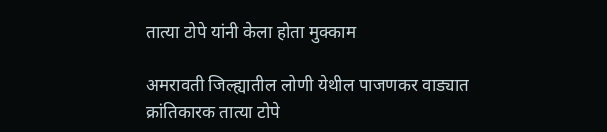तात्या टोपे यांनी केला होता मुक्काम

अमरावती जिल्ह्यातील लोणी येथील पाजणकर वाड्यात क्रांतिकारक तात्या टोपे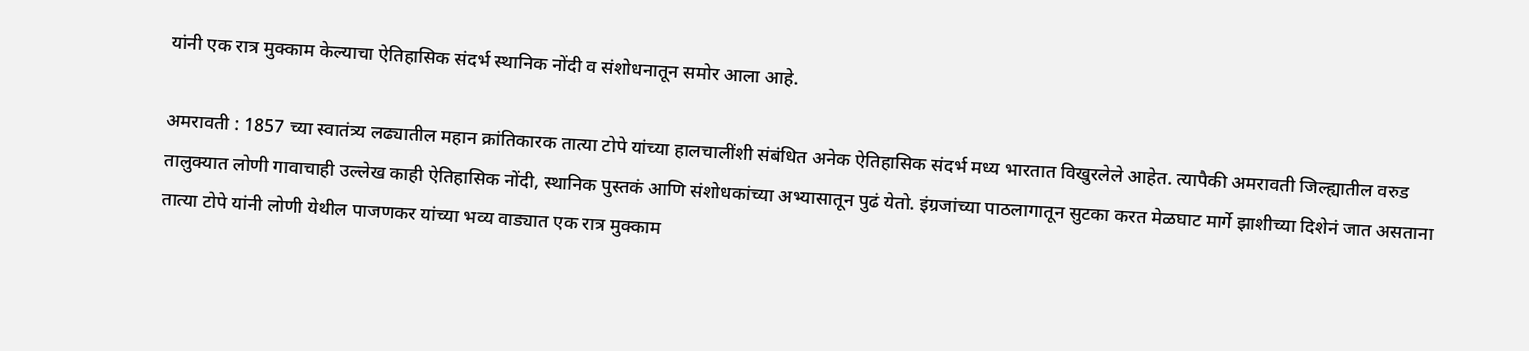यांनी एक रात्र मुक्काम केल्याचा ऐतिहासिक संदर्भ स्थानिक नोंदी व संशोधनातून समोर आला आहे.

अमरावती : 1857 च्या स्वातंत्र्य लढ्यातील महान क्रांतिकारक तात्या टोपे यांच्या हालचालींशी संबंधित अनेक ऐतिहासिक संदर्भ मध्य भारतात विखुरलेले आहेत. त्यापैकी अमरावती जिल्ह्यातील वरुड तालुक्यात लोणी गावाचाही उल्लेख काही ऐतिहासिक नोंदी, स्थानिक पुस्तकं आणि संशोधकांच्या अभ्यासातून पुढं येतो. इंग्रजांच्या पाठलागातून सुटका करत मेळघाट मार्गे झाशीच्या दिशेनं जात असताना तात्या टोपे यांनी लोणी येथील पाजणकर यांच्या भव्य वाड्यात एक रात्र मुक्काम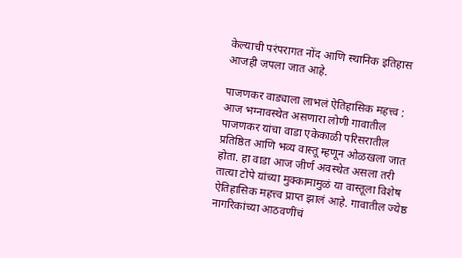केल्याची परंपरागत नोंद आणि स्थानिक इतिहास आजही जपला जात आहे.

पाजणकर वाड्याला लाभलं ऐतिहासिक महत्त्व : आज भग्नावस्थेत असणारा लोणी गावातील पाजणकर यांचा वाडा एकेकाळी परिसरातील प्रतिष्ठित आणि भव्य वास्तू म्हणून ओळखला जात होता. हा वाडा आज जीर्ण अवस्थेत असला तरी तात्या टोपे यांच्या मुक्कामामुळं या वास्तूला विशेष ऐतिहासिक महत्त्व प्राप्त झालं आहे. गावातील ज्येष्ठ नागरिकांच्या आठवणींचं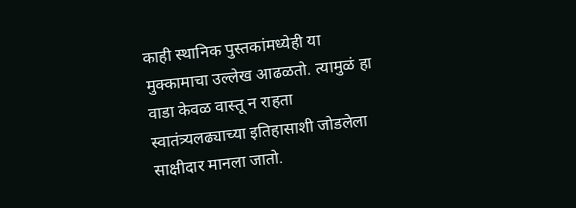काही स्थानिक पुस्तकांमध्येही या मुक्कामाचा उल्लेख आढळतो. त्यामुळं हा वाडा केवळ वास्तू न राहता स्वातंत्र्यलढ्याच्या इतिहासाशी जोडलेला साक्षीदार मानला जातो.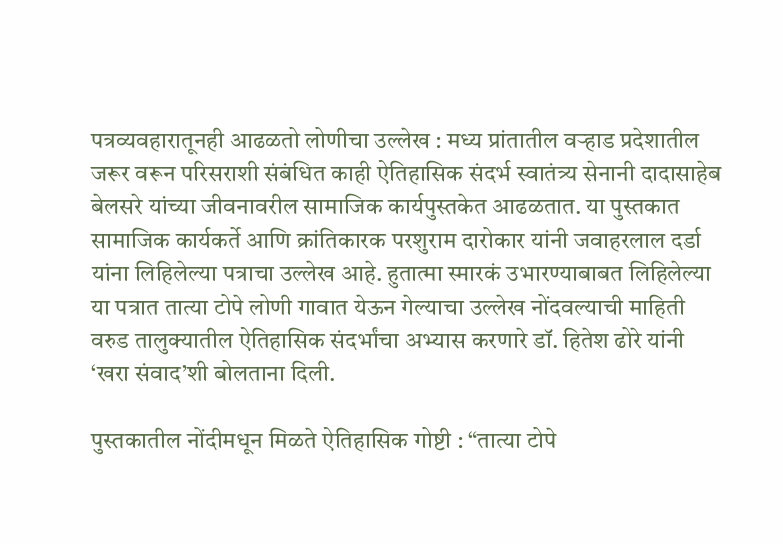पत्रव्यवहारातूनही आढळतो लोणीचा उल्लेख : मध्य प्रांतातील वऱ्हाड प्रदेशातील जरूर वरून परिसराशी संबंधित काही ऐतिहासिक संदर्भ स्वातंत्र्य सेनानी दादासाहेब बेलसरे यांच्या जीवनावरील सामाजिक कार्यपुस्तकेत आढळतात. या पुस्तकात सामाजिक कार्यकर्ते आणि क्रांतिकारक परशुराम दारोकार यांनी जवाहरलाल दर्डा यांना लिहिलेल्या पत्राचा उल्लेख आहे. हुतात्मा स्मारकं‌ उभारण्याबाबत लिहिलेल्या या पत्रात तात्या टोपे लोणी गावात येऊन गेल्याचा उल्लेख नोंदवल्याची माहिती वरुड तालुक्यातील ऐतिहासिक संदर्भांचा अभ्यास करणारे डॉ. हितेश ढोरे यांनी ‘खरा संवाद’शी बोलताना दिली.

पुस्तकातील नोंदीमधून मिळते ऐतिहासिक गोष्टी : “तात्या टोपे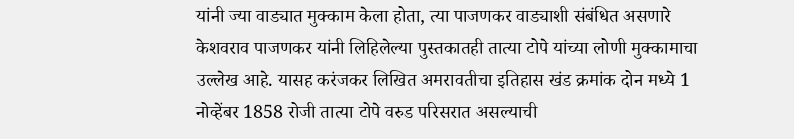यांनी ज्या वाड्यात मुक्काम केला होता, त्या पाजणकर वाड्याशी संबंधित असणारे केशवराव पाजणकर यांनी लिहिलेल्या पुस्तकातही तात्या टोपे यांच्या लोणी मुक्कामाचा उल्लेख आहे. यासह करंजकर लिखित अमरावतीचा इतिहास खंड क्रमांक दोन मध्ये 1 नोव्हेंबर 1858 रोजी तात्या टोपे वरुड परिसरात असल्याची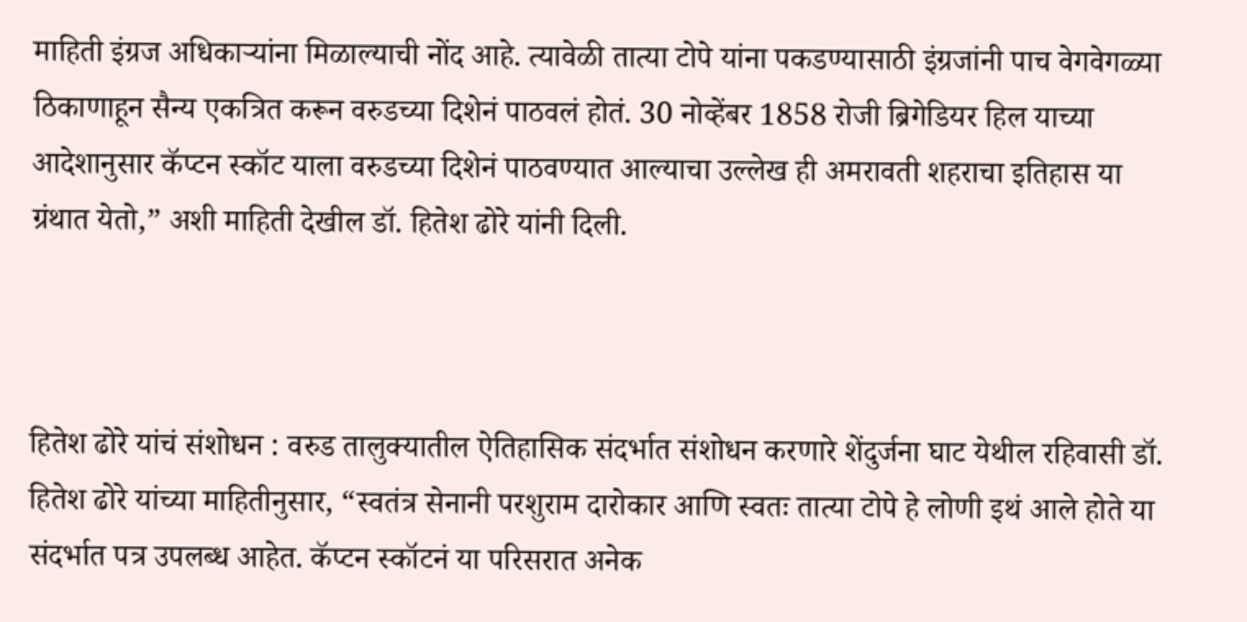माहिती इंग्रज अधिकाऱ्यांना मिळाल्याची नोंद आहे. त्यावेळी तात्या टोपे यांना पकडण्यासाठी इंग्रजांनी पाच वेगवेगळ्या ठिकाणाहून सैन्य एकत्रित करून वरुडच्या दिशेनं‌ पाठवलं होतं. 30 नोव्हेंबर 1858 रोजी ब्रिगेडियर हिल याच्या आदेशानुसार कॅप्टन स्कॉट याला वरुडच्या दिशेनं पाठवण्यात आल्याचा उल्लेख ही अमरावती शहराचा इतिहास या ग्रंथात येतो,” अशी माहिती देखील डॉ. हितेश ढोरे यांनी दिली.



हितेश ढोरे यांचं संशोधन : वरुड तालुक्यातील ऐतिहासिक संदर्भात संशोधन करणारे शेंदुर्जना घाट येथील रहिवासी डॉ. हितेश ढोरे यांच्या माहितीनुसार, “स्वतंत्र सेनानी परशुराम दारोकार आणि स्वतः तात्या टोपे हे लोणी इथं आले होते या संदर्भात पत्र उपलब्ध आहेत. कॅप्टन स्कॉटनं या परिसरात अनेक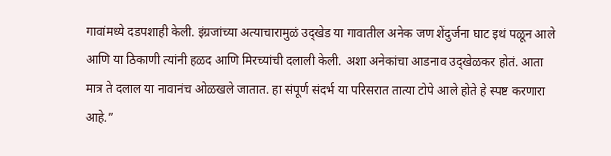गावांमध्ये दडपशाही केली. इंग्रजांच्या अत्याचारामुळं उद्खेड या गावातील अनेक जण शेंदुर्जना घाट इथं पळून आले आणि या ठिकाणी त्यांनी हळद आणि मिरच्यांची दलाली केली. अशा अनेकांचा आडनाव उद्खेळकर होतं. आता मात्र ते दलाल या नावानंच ओळखले जातात. हा संपूर्ण संदर्भ या परिसरात तात्या टोपे आले होते हे स्पष्ट करणारा आहे.”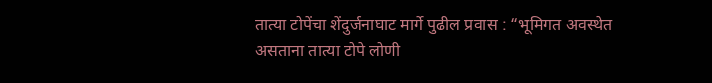तात्या टोपेंचा शेंदुर्जनाघाट मार्गे पुढील प्रवास : “भूमिगत अवस्थेत असताना तात्या टोपे लोणी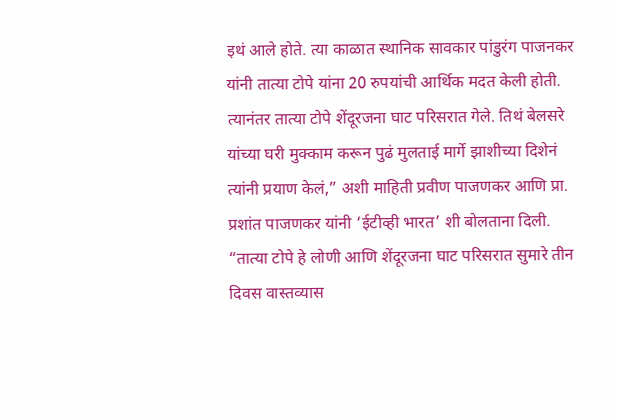इथं आले होते. त्या काळात स्थानिक सावकार पांडुरंग पाजनकर यांनी तात्या टोपे यांना 20 रुपयांची आर्थिक मदत केली होती. त्यानंतर तात्या टोपे शेंदूरजना घाट परिसरात गेले. तिथं बेलसरे यांच्या घरी मुक्काम करून पुढं मुलताई मार्गे झाशीच्या दिशेनं त्यांनी प्रयाण केलं,” अशी माहिती प्रवीण पाजणकर आणि प्रा. प्रशांत पाजणकर यांनी ‘ईटीव्ही भारत’ शी बोलताना दिली. “तात्या टोपे हे लोणी आणि शेंदूरजना घाट परिसरात सुमारे तीन दिवस वास्तव्यास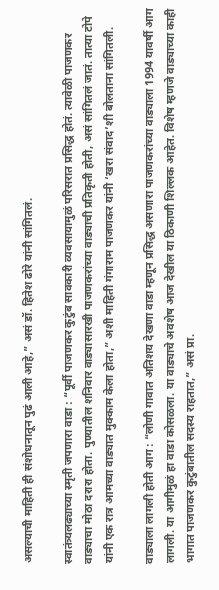असल्याची माहिती ही संशोधनातून पुढं आली आहे,” असं डॉ. हितेश ढोरे यांनी सांगितलं.

स्वातंत्र्यलढ्याच्या स्मृती जपणारा वाडा : “पूर्वी पाजणकर कुटुंब सावकारी व्यवसायामुळं परिसरात प्रसिद्ध होतं. त्यावेळी पाजणकर वाड्याचा मोठा दरारा होता. पुण्यातील शनिवार वाड्यासारखी पाजणकरांच्या वाड्याची प्रतिकृती होती, असं सांगितलं जातं. तात्या टोपे यांनी एक रात्र आमच्या वाड्यात मुक्काम केला होता,” अशी माहिती गंगाराम पाजणकर यांनी ‘खरा संवाद’शी बोलताना सांगितली.

वाड्याला लागली होती आग : “लोणी गावात अतिशय देखणा वाडा म्हणून प्रसिद्ध असणारा पाजणकरांच्या वाड्याला 1994 यावर्षी आग लागली. या आगीमुळं हा वाडा कोसळला. या वाड्याचे अवशेष आज देखील या ठिकाणी शिल्लक आहेत. विशेष म्हणजे वाड्याच्या काही भागात पाजणकर कुटुंबातील सदस्य राहतात,” असं प्रा.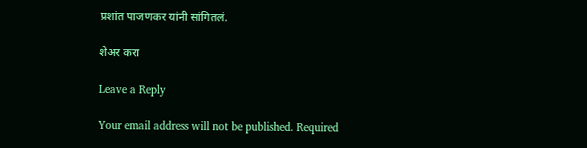प्रशांत पाजणकर यांनी सांगितलं.

शेअर करा

Leave a Reply

Your email address will not be published. Required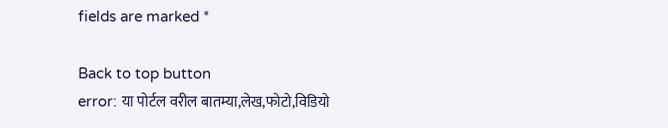fields are marked *

Back to top button
error: या पोर्टल वरील बातम्या,लेख,फोटो,विडियो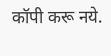कॉपी करू नये.